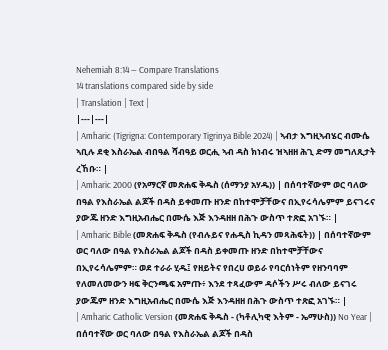Nehemiah 8:14 — Compare Translations
14 translations compared side by side
| Translation | Text |
|---|---|
| Amharic (Tigrigna: Contemporary Tigrinya Bible 2024) | ኣብታ እግዚኣብሄር ብሙሴ ኣቢሉ ደቂ እስራኤል ብበዓል ሻብዓይ ወርሒ ኣብ ዳስ ክነብሩ ዝኣዘዘ ሕጊ ድማ መግለጺታት ረኸቡ። |
| Amharic 2000 (የአማርኛ መጽሐፍ ቅዱስ (ሰማንያ አሃዱ)) | በሰባተኛውም ወር ባለው በዓል የእስራኤል ልጆች በዳስ ይቀመጡ ዘንድ በከተሞቻቸውና በኢየሩሳሌምም ይናገሩና ያውጁ ዘንድ እግዚአብሔር በሙሴ እጅ እንዳዘዘ በሕጉ ውስጥ ተጽፎ አገኙ። |
| Amharic Bible (መጽሐፍ ቅዱስ (የብሉይና የሐዲስ ኪዳን መጻሕፍት)) | በሰባተኛውም ወር ባለው በዓል የእስራኤል ልጆች በዳስ ይቀመጡ ዘንድ በከተሞቻቸውና በኢየሩሳሌምም። ወደ ተራራ ሂዱ፤ የዘይትና የበረሀ ወይራ የባርሰነትም የዘንባባም የለመለመውን ዛፍ ቅርንጫፍ አምጡ፥ እንደ ተጻፈውም ዳሶችን ሥሩ ብለው ይናገሩ ያውጁም ዘንድ እግዚአብሔር በሙሴ እጅ እንዳዘዘ በሕጉ ውስጥ ተጽፎ አገኙ። |
| Amharic Catholic Version (መጽሐፍ ቅዱስ - (ካቶሊካዊ እትም - ኤማሁስ)) No Year | በሰባተኛው ወር ባለው በዓል የእስራኤል ልጆች በዳስ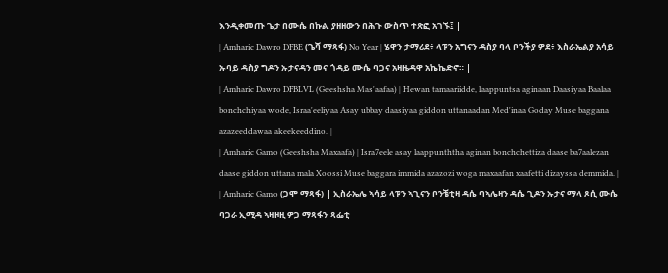እንዲቀመጡ ጌታ በሙሴ በኩል ያዘዘውን በሕጉ ውስጥ ተጽፎ አገኙ፤ |
| Amharic Dawro DFBE (ጌሻ ማጻፋ) No Year | ሄዋን ታማሪደ፥ ላፑን አግናን ዳስያ ባላ ቦንችያ ዎደ፥ እስራኤልያ አሳይ ኡባይ ዳስያ ግዶን ኡታናዳን መና ጎዳይ ሙሴ ባጋና አዛዜዳዋ አኬኬድኖ። |
| Amharic Dawro DFBLVL (Geeshsha Mas'aafaa) | Hewan tamaariidde, laappuntsa aginaan Daasiyaa Baalaa bonchchiyaa wode, Israa'eeliyaa Asay ubbay daasiyaa giddon uttanaadan Med'inaa Goday Muse baggana azazeeddawaa akeekeeddino. |
| Amharic Gamo (Geeshsha Maxaafa) | Isra7eele asay laappunththa aginan bonchchettiza daase ba7aalezan daase giddon uttana mala Xoossi Muse baggara immida azazozi woga maxaafan xaafetti dizayssa demmida. |
| Amharic Gamo (ጋሞ ማጻፋ) | ኢስራኤሌ ኣሳይ ላፑን ኣጊናን ቦንቼቲዛ ዳሴ ባኣሌዛን ዳሴ ጊዶን ኡታና ማላ ጾሲ ሙሴ ባጋራ ኢሚዳ ኣዛዞዚ ዎጋ ማጻፋን ጻፌቲ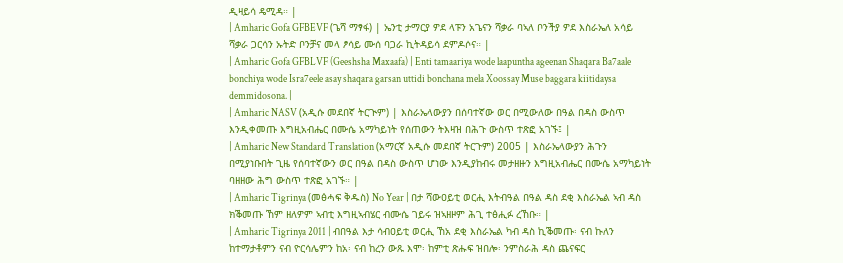ዲዛይሳ ዴሚዳ። |
| Amharic Gofa GFBEVF (ጌሻ ማፃፋ) | ኤንቲ ታማርያ ዎደ ላፑን አጌናን ሻቃራ ባኣለ ቦንችያ ዎደ እስራኤለ አሳይ ሻቃራ ጋርሳን ኡትድ ቦንቻና መላ ፆሳይ ሙሰ ባጋራ ኪትዳይሳ ደምዶሶና። |
| Amharic Gofa GFBLVF (Geeshsha Maxaafa) | Enti tamaariya wode laapuntha ageenan Shaqara Ba7aale bonchiya wode Isra7eele asay shaqara garsan uttidi bonchana mela Xoossay Muse baggara kiitidaysa demmidosona. |
| Amharic NASV (አዲሱ መደበኛ ትርጒም) | እስራኤላውያን በሰባተኛው ወር በሚውለው በዓል በዳስ ውስጥ እንዲቀመጡ እግዚአብሔር በሙሴ አማካይነት የሰጠውን ትእዛዝ በሕጉ ውስጥ ተጽፎ አገኙ፤ |
| Amharic New Standard Translation (አማርኛ አዲሱ መደበኛ ትርጉም) 2005 | እስራኤላውያን ሕጉን በሚያነቡበት ጊዜ የሰባተኛውን ወር በዓል በዳስ ውስጥ ሆነው እንዲያከብሩ መታዘዙን እግዚአብሔር በሙሴ አማካይነት ባዘዘው ሕግ ውስጥ ተጽፎ አገኙ። |
| Amharic Tigrinya (መፅሓፍ ቅዱስ) No Year | በታ ሻውዐይቲ ወርሒ እትብዓል በዓል ዳስ ደቂ እስራኤል ኣብ ዳስ ክቕመጡ ኸም ዘለዎም ኣብቲ እግዚኣብሄር ብሙሴ ገይሩ ዝኣዘዞም ሕጊ ተፅሒፉ ረኸቡ። |
| Amharic Tigrinya 2011 | ብበዓል እታ ሳብዐይቲ ወርሒ ኸአ ደቂ እስራኤል ካብ ዳስ ኪቕመጡ፡ ናብ ኩለን ከተማታቶምን ናብ ዮርሳሌምን ከአ፡ ናብ ከረን ውጹ እሞ፡ ከምቲ ጽሑፍ ዝበሎ፡ ንምስራሕ ዳስ ጨናፍር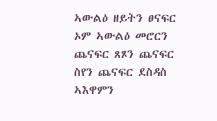ኣውልዕ ዘይትን ፀናፍር ኦም ኣውልዕ መሮርን ጨናፍር ጸጾን ጨናፍር ስየን ጨናፍር ደስዳስ ኣእዋምን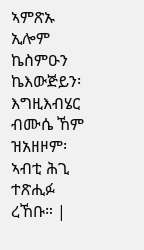ኣምጽኡ ኢሎም ኬስምዑን ኬእውጅይን፡ እግዚእብሄር ብሙሴ ኸም ዝአዘዞም፡ ኣብቲ ሕጊ ተጽሒፉ ረኸቡ። |